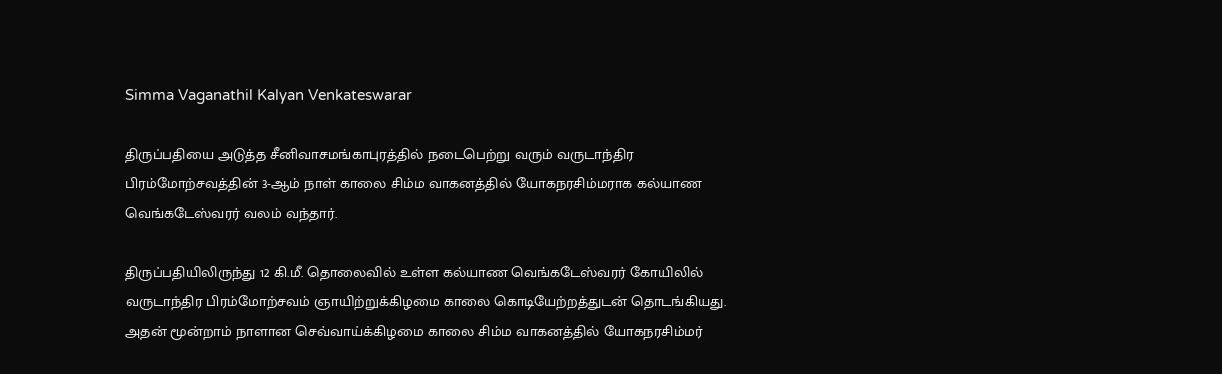Simma Vaganathil Kalyan Venkateswarar

திருப்பதியை அடுத்த சீனிவாசமங்காபுரத்தில் நடைபெற்று வரும் வருடாந்திர பிரம்மோற்சவத்தின் 3-ஆம் நாள் காலை சிம்ம வாகனத்தில் யோகநரசிம்மராக கல்யாண வெங்கடேஸ்வரர் வலம் வந்தார்.

திருப்பதியிலிருந்து 12 கி.மீ. தொலைவில் உள்ள கல்யாண வெங்கடேஸ்வரர் கோயிலில் வருடாந்திர பிரம்மோற்சவம் ஞாயிற்றுக்கிழமை காலை கொடியேற்றத்துடன் தொடங்கியது. அதன் மூன்றாம் நாளான செவ்வாய்க்கிழமை காலை சிம்ம வாகனத்தில் யோகநரசிம்மர்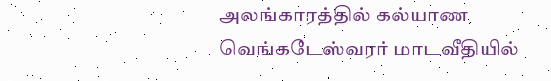அலங்காரத்தில் கல்யாண வெங்கடேஸ்வரர் மாடவீதியில்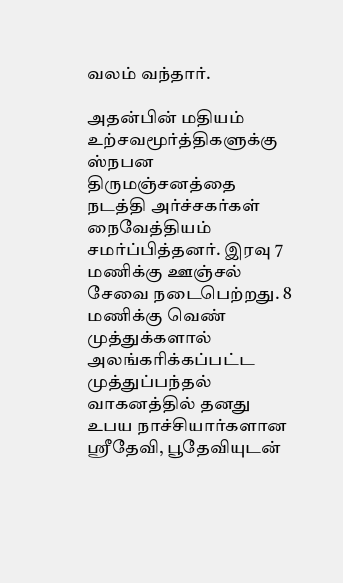வலம் வந்தார்.

அதன்பின் மதியம் உற்சவமூர்த்திகளுக்கு ஸ்நபன திருமஞ்சனத்தை நடத்தி அர்ச்சகர்கள் நைவேத்தியம் சமர்ப்பித்தனர். இரவு 7 மணிக்கு ஊஞ்சல் சேவை நடைபெற்றது. 8 மணிக்கு வெண் முத்துக்களால் அலங்கரிக்கப்பட்ட முத்துப்பந்தல் வாகனத்தில் தனது உபய நாச்சியார்களான ஸ்ரீதேவி, பூதேவியுடன்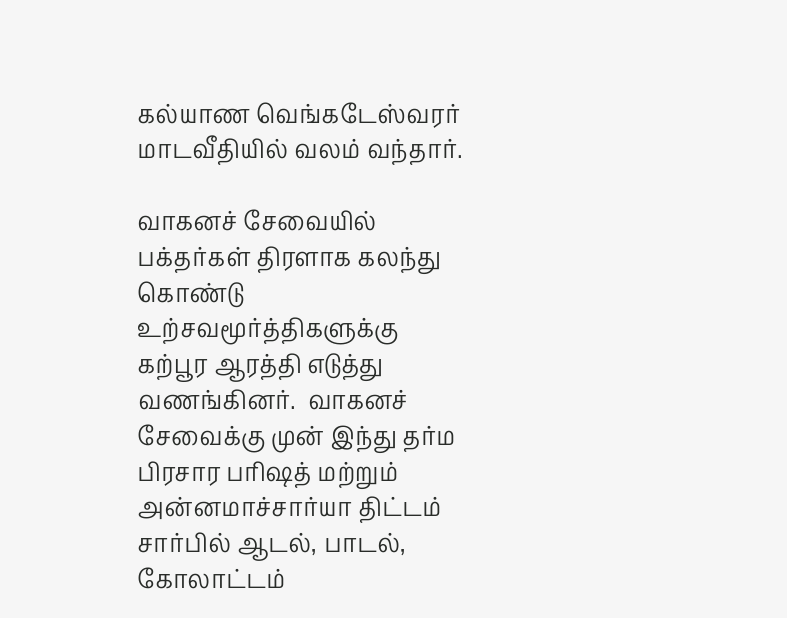கல்யாண வெங்கடேஸ்வரர் மாடவீதியில் வலம் வந்தார்.

வாகனச் சேவையில் பக்தர்கள் திரளாக கலந்து கொண்டு உற்சவமூர்த்திகளுக்கு கற்பூர ஆரத்தி எடுத்து வணங்கினர்.  வாகனச் சேவைக்கு முன் இந்து தர்ம பிரசார பரிஷத் மற்றும் அன்னமாச்சார்யா திட்டம் சார்பில் ஆடல், பாடல், கோலாட்டம்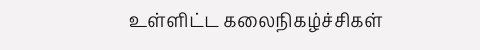உள்ளிட்ட கலைநிகழ்ச்சிகள்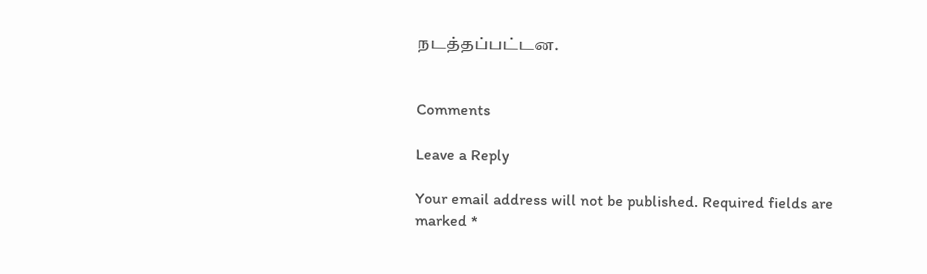நடத்தப்பட்டன.


Comments

Leave a Reply

Your email address will not be published. Required fields are marked *